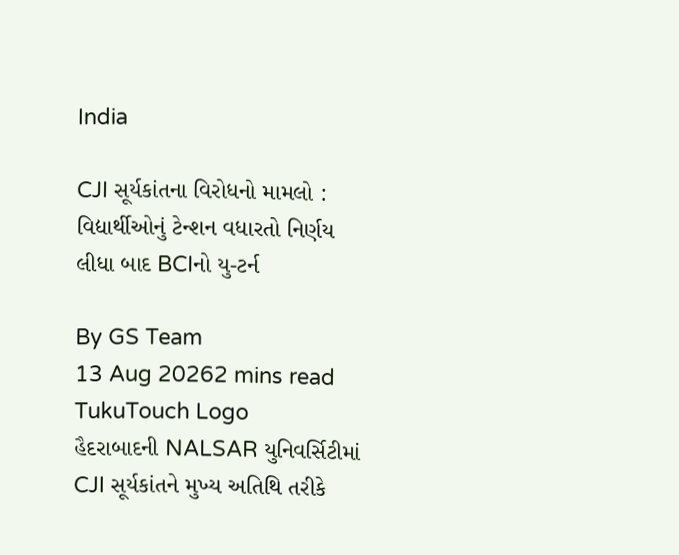India

CJI સૂર્યકાંતના વિરોધનો મામલો : વિદ્યાર્થીઓનું ટેન્શન વધારતો નિર્ણય લીધા બાદ BCIનો યુ-ટર્ન

By GS Team
13 Aug 20262 mins read
TukuTouch Logo
હૈદરાબાદની NALSAR યુનિવર્સિટીમાં CJI સૂર્યકાંતને મુખ્ય અતિથિ તરીકે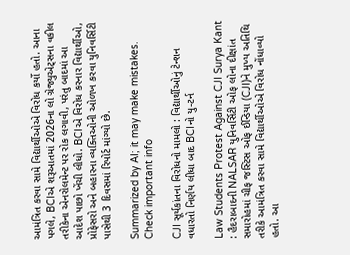આમંત્રિત કરવા સામે વિદ્યાર્થીઓએ વિરોધ કર્યો હતો. આના પગલે, BCIએ શરૂઆતમાં 2026ના લો ગ્રેજ્યુએટ્સના વકીલ તરીકેના એનરોલમેન્ટ પર રોક લગાવી, પરંતુ બાદમાં આ આદેશ પાછો ખેંચી લીધો. BCIએ વિરોધ કરનાર વિદ્યાર્થીઓ, પ્રોફેસરો અને બહારના વ્યક્તિઓની ઓળખ કરવા યુનિવર્સિટી પાસેથી 3 દિવસમાં રિપોર્ટ માંગ્યો છે.

Summarized by AI; it may make mistakes. Check important info

CJI સૂર્યકાંતના વિરોધનો મામલો : વિદ્યાર્થીઓનું ટેન્શન વધારતો નિર્ણય લીધા બાદ BCIનો યુ-ટર્ન

Law Students Protest Against CJI Surya Kant : હૈદરાબાદની NALSAR યુનિવર્સિટી ઓફ લોના દીક્ષાંત સમારોહમાં ચીફ જસ્ટિસ ઓફ ઈન્ડિયા (CJI)ને મુખ્ય અતિથિ તરીકે આમંત્રિત કરવા સામે વિદ્યાર્થીઓએ વિરોધ નોંધાવ્યો હતો. આ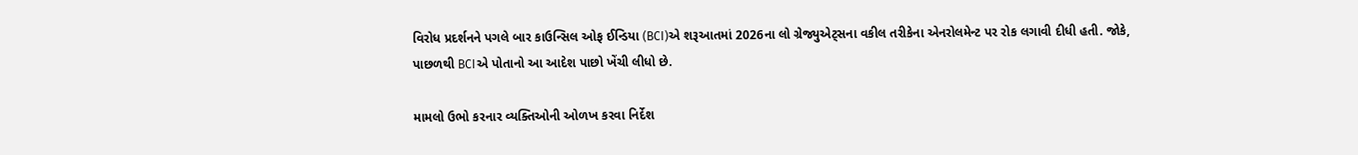વિરોધ પ્રદર્શનને પગલે બાર કાઉન્સિલ ઓફ ઈન્ડિયા (BCI)એ શરૂઆતમાં 2026ના લો ગ્રેજ્યુએટ્સના વકીલ તરીકેના એનરોલમેન્ટ પર રોક લગાવી દીધી હતી. જોકે, પાછળથી BCIએ પોતાનો આ આદેશ પાછો ખેંચી લીધો છે.

મામલો ઉભો કરનાર વ્યક્તિઓની ઓળખ કરવા નિર્દેશ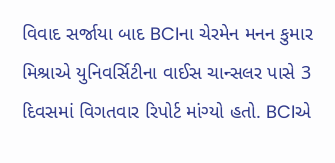વિવાદ સર્જાયા બાદ BCIના ચેરમેન મનન કુમાર મિશ્રાએ યુનિવર્સિટીના વાઈસ ચાન્સલર પાસે 3 દિવસમાં વિગતવાર રિપોર્ટ માંગ્યો હતો. BCIએ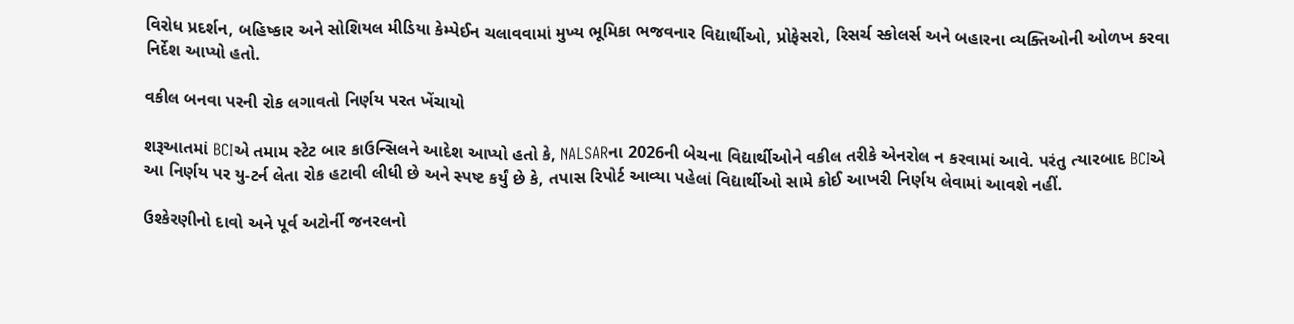વિરોધ પ્રદર્શન, બહિષ્કાર અને સોશિયલ મીડિયા કેમ્પેઈન ચલાવવામાં મુખ્ય ભૂમિકા ભજવનાર વિદ્યાર્થીઓ, પ્રોફેસરો, રિસર્ચ સ્કોલર્સ અને બહારના વ્યક્તિઓની ઓળખ કરવા નિર્દેશ આપ્યો હતો.

વકીલ બનવા પરની રોક લગાવતો નિર્ણય પરત ખેંચાયો

શરૂઆતમાં BCIએ તમામ સ્ટેટ બાર કાઉન્સિલને આદેશ આપ્યો હતો કે, NALSARના 2026ની બેચના વિદ્યાર્થીઓને વકીલ તરીકે એનરોલ ન કરવામાં આવે. પરંતુ ત્યારબાદ BCIએ આ નિર્ણય પર યુ-ટર્ન લેતા રોક હટાવી લીધી છે અને સ્પષ્ટ કર્યું છે કે, તપાસ રિપોર્ટ આવ્યા પહેલાં વિદ્યાર્થીઓ સામે કોઈ આખરી નિર્ણય લેવામાં આવશે નહીં.

ઉશ્કેરણીનો દાવો અને પૂર્વ અટોર્ની જનરલનો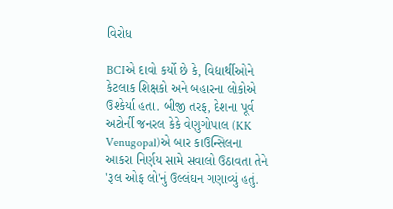વિરોધ

BCIએ દાવો કર્યો છે કે, વિદ્યાર્થીઓને કેટલાક શિક્ષકો અને બહારના લોકોએ ઉશ્કેર્યા હતા. બીજી તરફ, દેશના પૂર્વ અટોર્ની જનરલ કેકે વેણુગોપાલ (KK Venugopal)એ બાર કાઉન્સિલના આકરા નિર્ણય સામે સવાલો ઉઠાવતા તેને 'રૂલ ઓફ લો'નું ઉલ્લંઘન ગણાવ્યું હતું.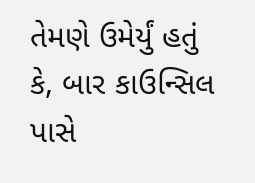તેમણે ઉમેર્યું હતું કે, બાર કાઉન્સિલ પાસે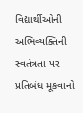વિદ્યાર્થીઓની અભિવ્યક્તિની સ્વતંત્રતા પર પ્રતિબંધ મૂકવાનો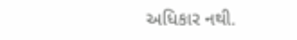અધિકાર નથી.